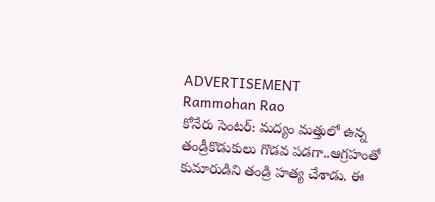ADVERTISEMENT
Rammohan Rao
కోనేరు సెంటర్: మద్యం మత్తులో ఉన్న తండ్రీకొడుకులు గొడవ పడగా..ఆగ్రహంతో కుమారుడిని తండ్రి హత్య చేశాడు. ఈ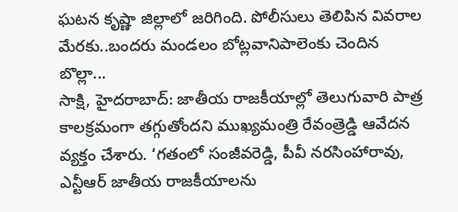ఘటన కృష్ణా జిల్లాలో జరిగింది. పోలీసులు తెలిపిన వివరాల మేరకు..బందరు మండలం బోట్లవానిపాలెంకు చెందిన బొల్లా...
సాక్షి, హైదరాబాద్: జాతీయ రాజకీయాల్లో తెలుగువారి పాత్ర కాలక్రమంగా తగ్గుతోందని ముఖ్యమంత్రి రేవంత్రెడ్డి ఆవేదన వ్యక్తం చేశారు. ‘గతంలో సంజీవరెడ్డి, పీవీ నరసింహారావు, ఎన్టీఆర్ జాతీయ రాజకీయాలను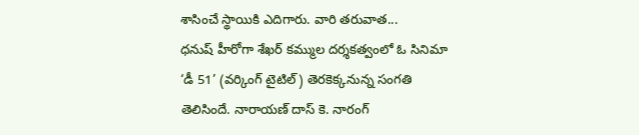శాసించే స్థాయికి ఎదిగారు. వారి తరువాత...
ధనుష్ హీరోగా శేఖర్ కమ్ముల దర్శకత్వంలో ఓ సినిమా ‘డీ 51’ (వర్కింగ్ టైటిల్) తెరకెక్కనున్న సంగతి తెలిసిందే. నారాయణ్ దాస్ కె. నారంగ్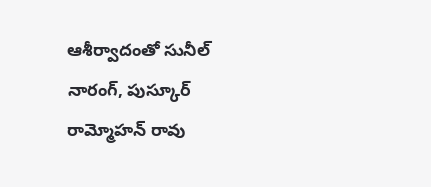ఆశీర్వాదంతో సునీల్ నారంగ్, పుస్కూర్ రామ్మోహన్ రావు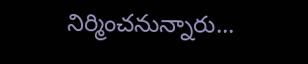నిర్మించనున్నారు...